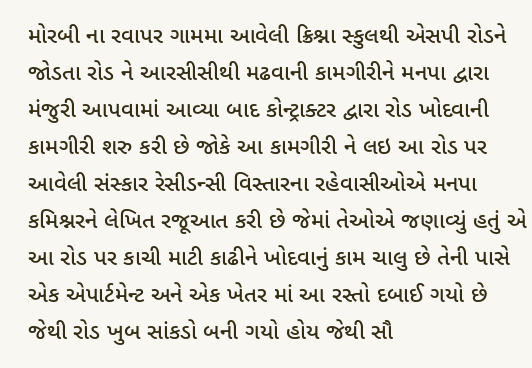મોરબી ના રવાપર ગામમા આવેલી ક્રિશ્ના સ્કુલથી એસપી રોડને જોડતા રોડ ને આરસીસીથી મઢવાની કામગીરીને મનપા દ્વારા મંજુરી આપવામાં આવ્યા બાદ કોન્ટ્રાક્ટર દ્વારા રોડ ખોદવાની કામગીરી શરુ કરી છે જોકે આ કામગીરી ને લઇ આ રોડ પર આવેલી સંસ્કાર રેસીડન્સી વિસ્તારના રહેવાસીઓએ મનપા કમિશ્નરને લેખિત રજૂઆત કરી છે જેમાં તેઓએ જણાવ્યું હતું એ આ રોડ પર કાચી માટી કાઢીને ખોદવાનું કામ ચાલુ છે તેની પાસે એક એપાર્ટમેન્ટ અને એક ખેતર માં આ રસ્તો દબાઈ ગયો છે જેથી રોડ ખુબ સાંકડો બની ગયો હોય જેથી સૌ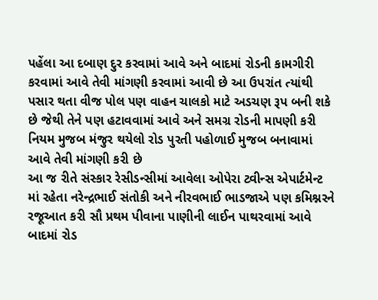પહેંલા આ દબાણ દુર કરવામાં આવે અને બાદમાં રોડની કામગીરી કરવામાં આવે તેવી માંગણી કરવામાં આવી છે આ ઉપરાંત ત્યાંથી પસાર થતા વીજ પોલ પણ વાહન ચાલકો માટે અડચણ રૂપ બની શકે છે જેથી તેને પણ હટાવવામાં આવે અને સમગ્ર રોડની માપણી કરી નિયમ મુજબ મંજુર થયેલો રોડ પુરતી પહોળાઈ મુજબ બનાવામાં આવે તેવી માંગણી કરી છે
આ જ રીતે સંસ્કાર રેસીડન્સીમાં આવેલા ઓપેરા ટ્વીન્સ એપાર્ટમેન્ટ માં રહેતા નરેન્દ્રભાઈ સંતોકી અને નીરવભાઈ ભાડજાએ પણ કમિશ્નરને રજૂઆત કરી સૌ પ્રથમ પીવાના પાણીની લાઈન પાથરવામાં આવે બાદમાં રોડ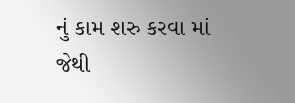નું કામ શરુ કરવા માં જેથી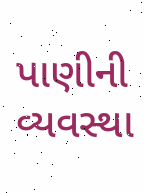પાણીની વ્યવસ્થા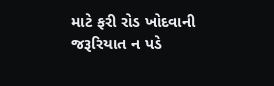માટે ફરી રોડ ખોદવાની જરૂરિયાત ન પડે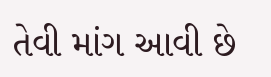તેવી માંગ આવી છે